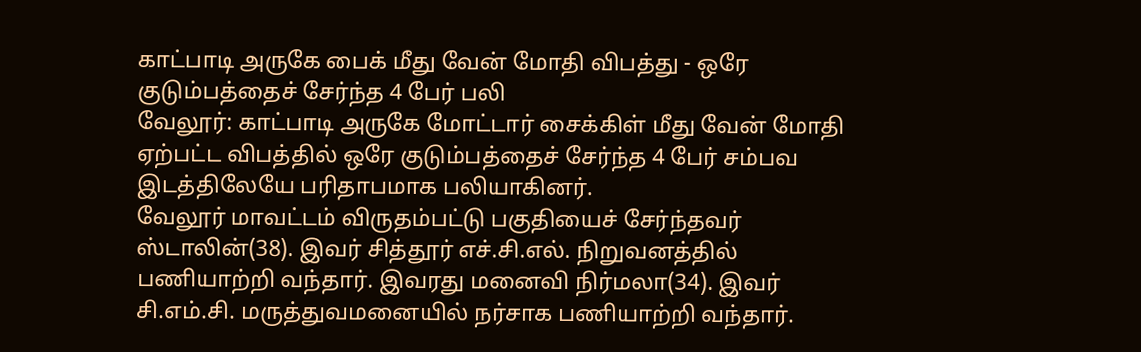காட்பாடி அருகே பைக் மீது வேன் மோதி விபத்து - ஒரே குடும்பத்தைச் சேர்ந்த 4 பேர் பலி
வேலூர்: காட்பாடி அருகே மோட்டார் சைக்கிள் மீது வேன் மோதி ஏற்பட்ட விபத்தில் ஒரே குடும்பத்தைச் சேர்ந்த 4 பேர் சம்பவ இடத்திலேயே பரிதாபமாக பலியாகினர்.
வேலூர் மாவட்டம் விருதம்பட்டு பகுதியைச் சேர்ந்தவர் ஸ்டாலின்(38). இவர் சித்தூர் எச்.சி.எல். நிறுவனத்தில் பணியாற்றி வந்தார். இவரது மனைவி நிர்மலா(34). இவர் சி.எம்.சி. மருத்துவமனையில் நர்சாக பணியாற்றி வந்தார்.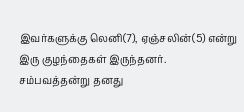இவர்களுக்கு லெனி(7), ஏஞ்சலின்(5) என்று இரு குழந்தைகள் இருந்தனர்.
சம்பவத்தன்று தனது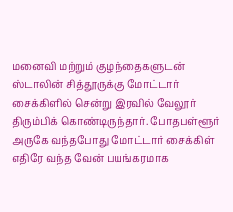மனைவி மற்றும் குழந்தைகளுடன் ஸ்டாலின் சித்தூருக்கு மோட்டார் சைக்கிளில் சென்று இரவில் வேலூர் திரும்பிக் கொண்டிருந்தார். போதபள்ளூர் அருகே வந்தபோது மோட்டார் சைக்கிள் எதிரே வந்த வேன் பயங்கரமாக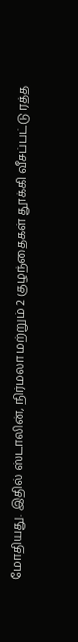மோதியது. இதில் ஸ்டாலின், நிர்மலா மற்றும் 2 குழந்தைகள் தூக்கி வீசப்பட்டு ரத்த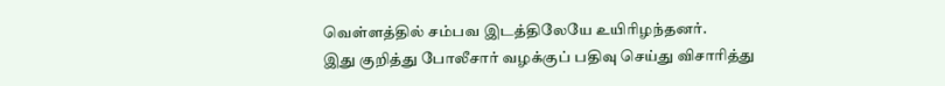வெள்ளத்தில் சம்பவ இடத்திலேயே உயிரிழந்தனர்.
இது குறித்து போலீசார் வழக்குப் பதிவு செய்து விசாரித்து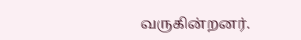வருகின்றனர்.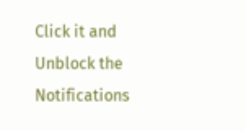Click it and Unblock the Notifications